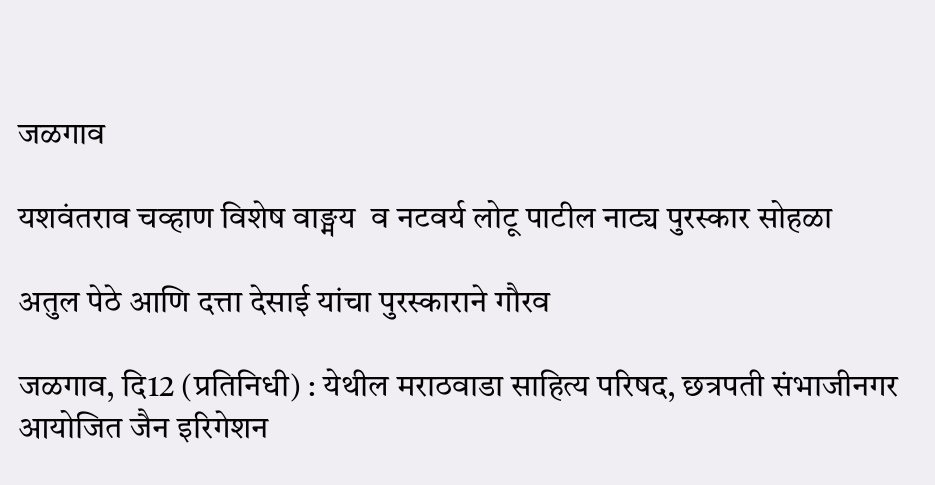जळगाव

यशवंतराव चव्हाण विशेष वाङ्मय  व नटवर्य लोटू पाटील नाट्य पुरस्कार सोहळा

अतुल पेठे आणि दत्ता देसाई यांचा पुरस्काराने गौरव

जळगाव, दि12 (प्रतिनिधी) : येथील मराठवाडा साहित्य परिषद, छत्रपती संभाजीनगर आयोजित जैन इरिगेशन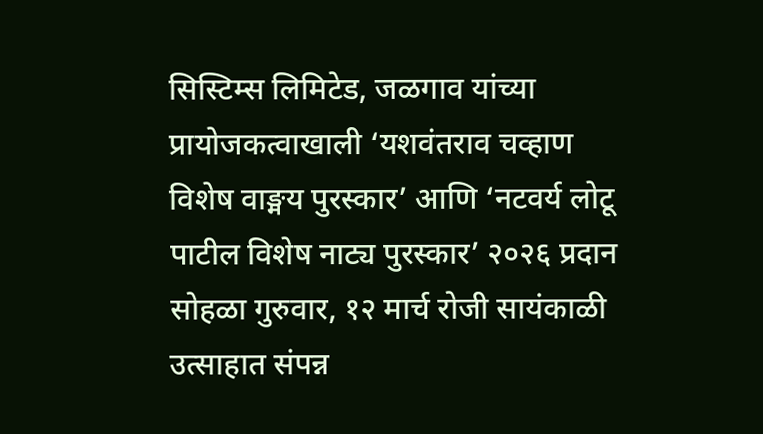सिस्टिम्स लिमिटेड, जळगाव यांच्या प्रायोजकत्वाखाली ‘यशवंतराव चव्हाण विशेष वाङ्मय पुरस्कार’ आणि ‘नटवर्य लोटू पाटील विशेष नाट्य पुरस्कार’ २०२६ प्रदान सोहळा गुरुवार, १२ मार्च रोजी सायंकाळी उत्साहात संपन्न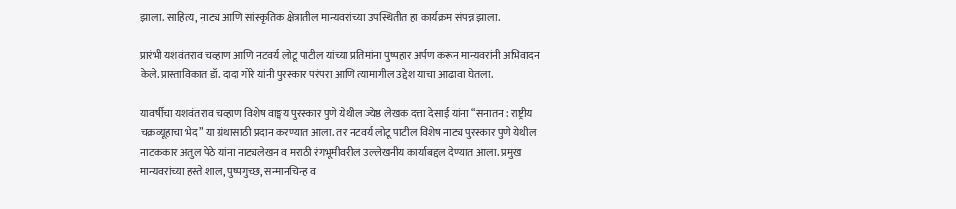झाला. साहित्य, नाट्य आणि सांस्कृतिक क्षेत्रातील मान्यवरांच्या उपस्थितीत हा कार्यक्रम संपन्न झाला.

प्रारंभी यशवंतराव चव्हाण आणि नटवर्य लोटू पाटील यांच्या प्रतिमांना पुष्पहार अर्पण करून मान्यवरांनी अभिवादन केले. प्रास्ताविकात डॉ. दादा गोरे यांनी पुरस्कार परंपरा आणि त्यामागील उद्देश याचा आढावा घेतला.

यावर्षीचा यशवंतराव चव्हाण विशेष वाङ्मय पुरस्कार पुणे येथील ज्येष्ठ लेखक दत्ता देसाई यांना “सनातन : राष्ट्रीय चक्रव्यूहाचा भेद” या ग्रंथासाठी प्रदान करण्यात आला. तर नटवर्य लोटू पाटील विशेष नाट्य पुरस्कार पुणे येथील नाटककार अतुल पेठे यांना नाट्यलेखन व मराठी रंगभूमीवरील उल्लेखनीय कार्याबद्दल देण्यात आला. प्रमुख मान्यवरांच्या हस्ते शाल, पुष्पगुच्छ, सन्मानचिन्ह व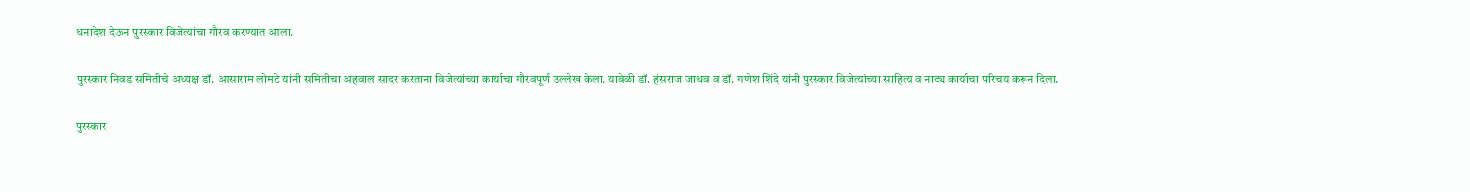धनादेश देऊन पुरस्कार विजेत्यांचा गौरव करण्यात आला.

पुरस्कार निवड समितीचे अध्यक्ष डॉ. आसाराम लोमटे यांनी समितीचा अहवाल सादर करताना विजेत्यांच्या कार्याचा गौरवपूर्ण उल्लेख केला. यावेळी डॉ. हंसराज जाधव व डॉ. गणेश शिंदे यांनी पुरस्कार विजेत्यांच्या साहित्य व नाट्य कार्याचा परिचय करून दिला.

पुरस्कार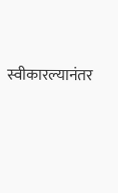स्वीकारल्यानंतर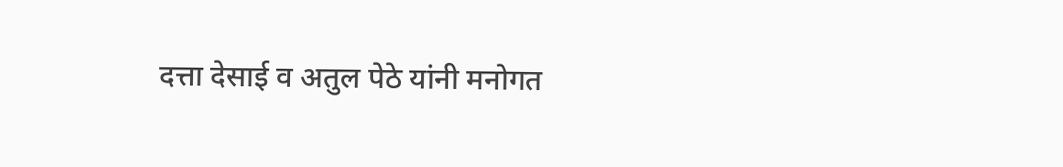दत्ता देसाई व अतुल पेठे यांनी मनोगत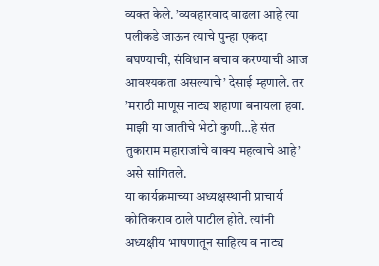व्यक्त केले. ’व्यवहारवाद वाढला आहे त्या पलीकडे जाऊन त्याचे पुन्हा एकदा बघण्याची, संविधान बचाव करण्याची आज आवश्यकता असल्याचे’ देसाई म्हणाले. तर ’मराठी माणूस नाट्य शहाणा बनायला हवा. माझी या जातीचे भेटो कुणी…हे संत तुकाराम महाराजांचे वाक्य महत्वाचे आहे’ असे सांगितले.
या कार्यक्रमाच्या अध्यक्षस्थानी प्राचार्य कोतिकराव ठाले पाटील होते. त्यांनी अध्यक्षीय भाषणातून साहित्य व नाट्य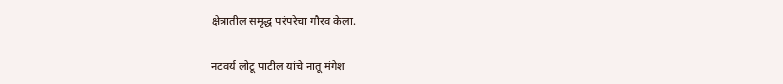क्षेत्रातील समृद्ध परंपरेचा गौरव केला.

नटवर्य लोटू पाटील यांचे नातू मंगेश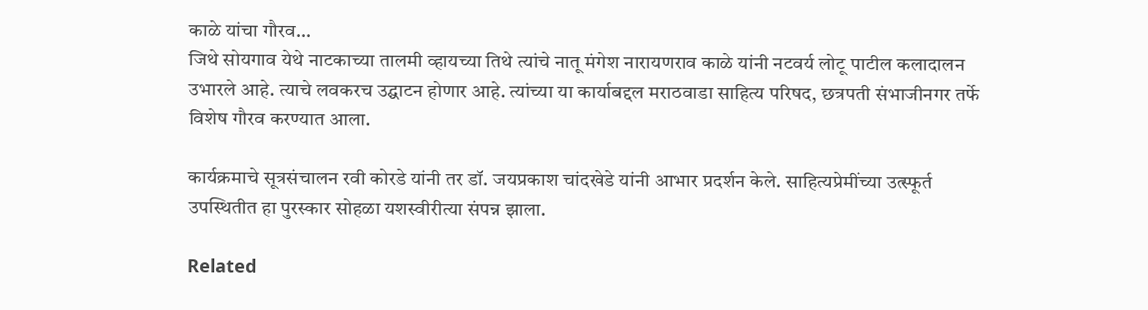काळे यांचा गौरव…
जिथे सोयगाव येथे नाटकाच्या तालमी व्हायच्या तिथे त्यांचे नातू मंगेश नारायणराव काळे यांनी नटवर्य लोटू पाटील कलादालन उभारले आहे. त्याचे लवकरच उद्घाटन होणार आहे. त्यांच्या या कार्याबद्दल मराठवाडा साहित्य परिषद, छत्रपती संभाजीनगर तर्फे विशेष गौरव करण्यात आला.

कार्यक्रमाचे सूत्रसंचालन रवी कोरडे यांनी तर डॉ. जयप्रकाश चांदखेडे यांनी आभार प्रदर्शन केले. साहित्यप्रेमींच्या उत्स्फूर्त उपस्थितीत हा पुरस्कार सोहळा यशस्वीरीत्या संपन्न झाला.

Related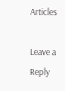Articles

Leave a Reply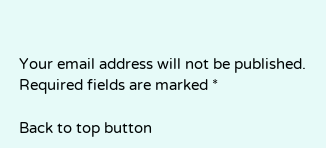Your email address will not be published. Required fields are marked *

Back to top button